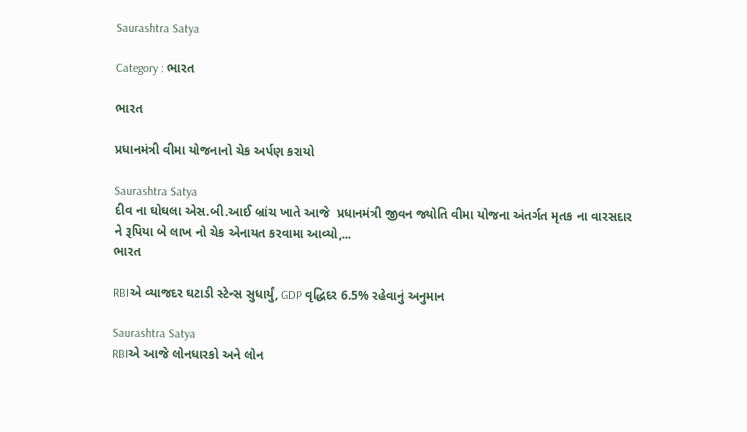Saurashtra Satya

Category : ભારત

ભારત

પ્રધાનમંત્રી વીમા યોજનાનો ચેક અર્પણ કરાયો

Saurashtra Satya
દીવ ના ઘોઘલા એસ.બી.આઈ બ્રાંચ ખાતે આજે  પ્રધાનમંત્રી જીવન જ્યોતિ વીમા યોજના અંતર્ગત મૃતક ના વારસદાર ને રૂપિયા બે લાખ નો ચેક એનાયત કરવામા આવ્યો,...
ભારત

RBIએ વ્યાજદર ઘટાડી સ્ટેન્સ સુધાર્યું, GDP વૃદ્ધિદર 6.5% રહેવાનું અનુમાન

Saurashtra Satya
RBIએ આજે લોનધારકો અને લોન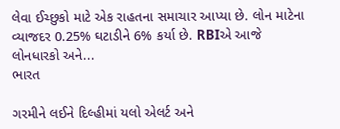લેવા ઈચ્છુકો માટે એક રાહતના સમાચાર આપ્યા છે. લોન માટેના વ્યાજદર 0.25% ઘટાડીને 6% કર્યા છે. RBIએ આજે લોનધારકો અને...
ભારત

ગરમીને લઈને દિલ્હીમાં યલો એલર્ટ અને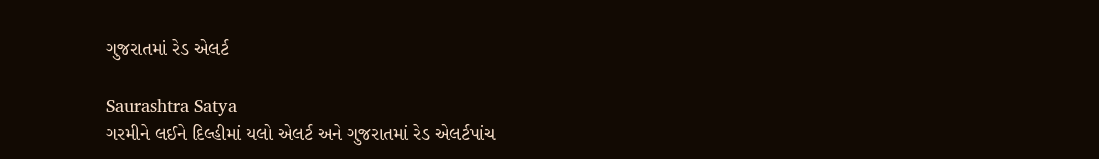ગુજરાતમાં રેડ એલર્ટ

Saurashtra Satya
ગરમીને લઈને દિલ્હીમાં યલો એલર્ટ અને ગુજરાતમાં રેડ એલર્ટપાંચ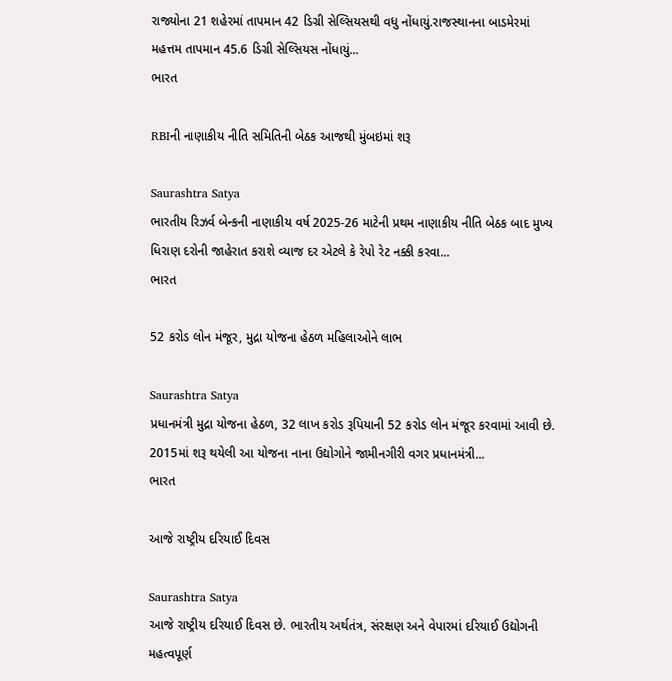રાજ્યોના 21 શહેરમાં તાપમાન 42 ડિગ્રી સેલ્સિયસથી વધુ નોંધાયું.રાજસ્થાનના બાડમેરમાં મહત્તમ તાપમાન 45.6 ડિગ્રી સેલ્સિયસ નોંધાયું...
ભારત

RBIની નાણાકીય નીતિ સમિતિની બેઠક આજથી મુંબઇમાં શરૂ

Saurashtra Satya
ભારતીય રિઝર્વ બેન્કની નાણાકીય વર્ષ 2025-26 માટેની પ્રથમ નાણાકીય નીતિ બેઠક બાદ મુખ્ય ધિરાણ દરોની જાહેરાત કરાશે વ્યાજ દર એટલે કે રેપો રેટ નક્કી કરવા...
ભારત

52 કરોડ લોન મંજૂર, મુદ્રા યોજના હેઠળ મહિલાઓને લાભ

Saurashtra Satya
પ્રધાનમંત્રી મુદ્રા યોજના હેઠળ, 32 લાખ કરોડ રૂપિયાની 52 કરોડ લોન મંજૂર કરવામાં આવી છે. 2015માં શરૂ થયેલી આ યોજના નાના ઉદ્યોગોને જામીનગીરી વગર પ્રધાનમંત્રી...
ભારત

આજે રાષ્ટ્રીય દરિયાઈ દિવસ

Saurashtra Satya
આજે રાષ્ટ્રીય દરિયાઈ દિવસ છે. ભારતીય અર્થતંત્ર, સંરક્ષણ અને વેપારમાં દરિયાઈ ઉદ્યોગની મહત્વપૂર્ણ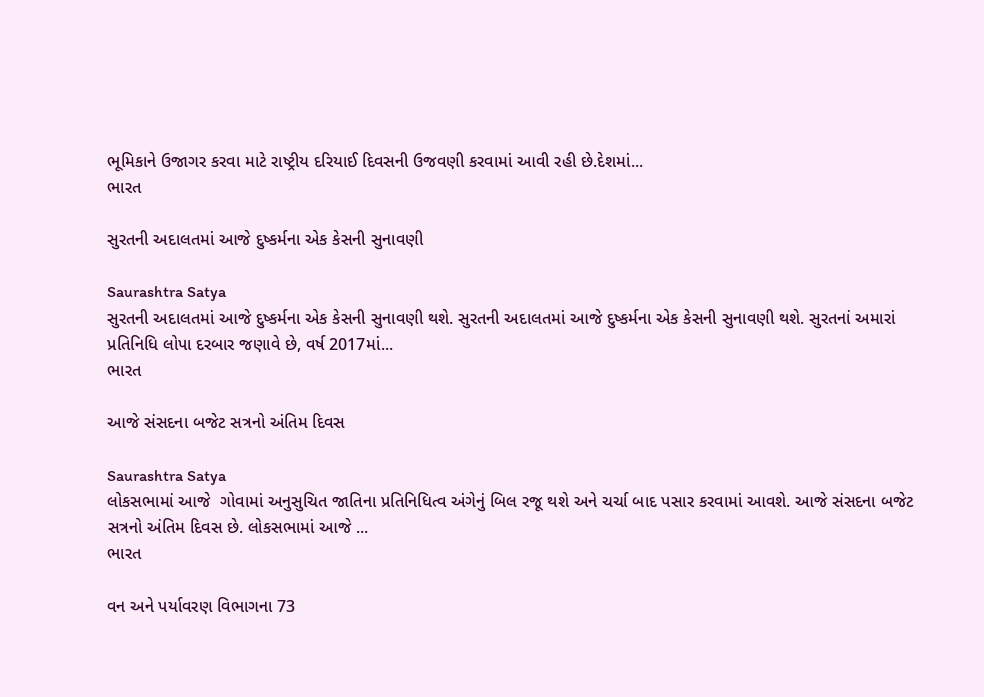ભૂમિકાને ઉજાગર કરવા માટે રાષ્ટ્રીય દરિયાઈ દિવસની ઉજવણી કરવામાં આવી રહી છે.દેશમાં...
ભારત

સુરતની અદાલતમાં આજે દુષ્કર્મના એક કેસની સુનાવણી

Saurashtra Satya
સુરતની અદાલતમાં આજે દુષ્કર્મના એક કેસની સુનાવણી થશે. સુરતની અદાલતમાં આજે દુષ્કર્મના એક કેસની સુનાવણી થશે. સુરતનાં અમારાં પ્રતિનિધિ લોપા દરબાર જણાવે છે, વર્ષ 2017માં...
ભારત

આજે સંસદના બજેટ સત્રનો અંતિમ દિવસ

Saurashtra Satya
લોકસભામાં આજે  ગોવામાં અનુસુચિત જાતિના પ્રતિનિધિત્વ અંગેનું બિલ રજૂ થશે અને ચર્ચા બાદ પસાર કરવામાં આવશે. આજે સંસદના બજેટ સત્રનો અંતિમ દિવસ છે. લોકસભામાં આજે ...
ભારત

વન અને પર્યાવરણ વિભાગના 73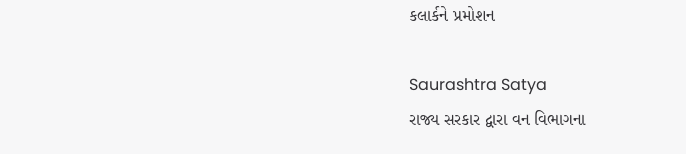કલાર્કને પ્રમોશન

Saurashtra Satya
રાજ્ય સરકાર દ્વારા વન વિભાગના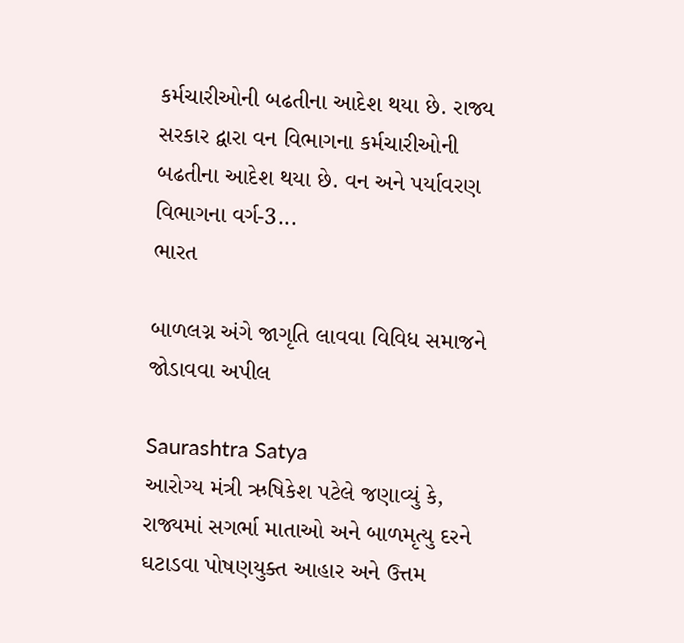કર્મચારીઓની બઢતીના આદેશ થયા છે. રાજ્ય સરકાર દ્વારા વન વિભાગના કર્મચારીઓની બઢતીના આદેશ થયા છે. વન અને પર્યાવરણ વિભાગના વર્ગ-3...
ભારત

બાળલગ્ન અંગે જાગૃતિ લાવવા વિવિધ સમાજને જોડાવવા અપીલ

Saurashtra Satya
આરોગ્ય મંત્રી ઋષિકેશ પટેલે જણાવ્યું કે, રાજ્યમાં સગર્ભા માતાઓ અને બાળમૃત્યુ દરને ઘટાડવા પોષણયુક્ત આહાર અને ઉત્તમ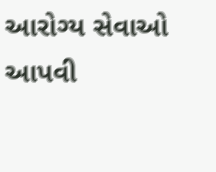આરોગ્ય સેવાઓ આપવી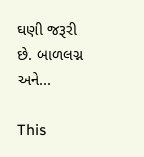ઘણી જરૂરી છે. બાળલગ્ન અને...

This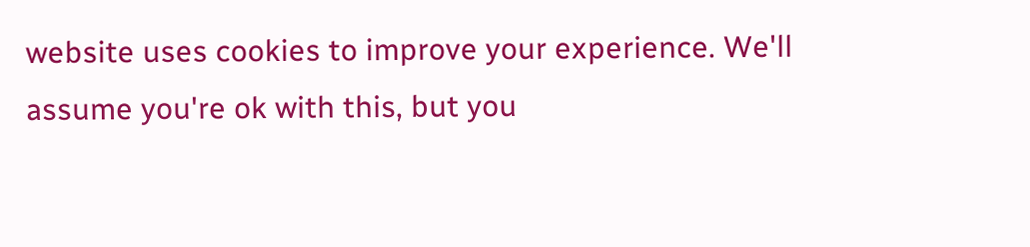website uses cookies to improve your experience. We'll assume you're ok with this, but you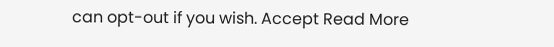can opt-out if you wish. Accept Read More